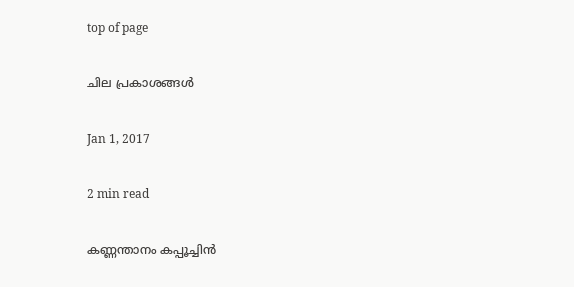top of page

ചില പ്രകാശങ്ങള്‍

Jan 1, 2017

2 min read

കണ്ണന്താനം കപ്പൂച്ചിൻ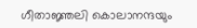ഗീതാജ്ഞലി കൊലാനന്ദയും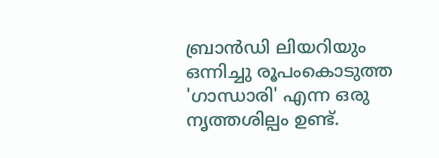ബ്രാന്‍ഡി ലിയറിയും ഒന്നിച്ചു രൂപംകൊടുത്ത 'ഗാന്ധാരി' എന്ന ഒരു നൃത്തശില്പം ഉണ്ട്.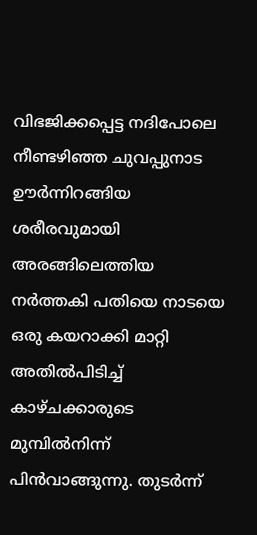വിഭജിക്കപ്പെട്ട നദിപോലെ നീണ്ടഴിഞ്ഞ ചുവപ്പുനാട ഊര്‍ന്നിറങ്ങിയ ശരീരവുമായി അരങ്ങിലെത്തിയ നര്‍ത്തകി പതിയെ നാടയെ ഒരു കയറാക്കി മാറ്റി അതില്‍പിടിച്ച് കാഴ്ചക്കാരുടെ മുമ്പില്‍നിന്ന് പിന്‍വാങ്ങുന്നു. തുടര്‍ന്ന്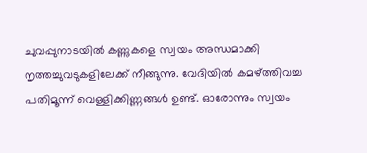ചുവപ്പുനാടയില്‍ കണ്ണുകളെ സ്വയം അന്ധമാക്കി നൃത്തച്ചുവടുകളിലേക്ക് നീങ്ങുന്നു. വേദിയില്‍ കമഴ്ത്തിവച്ച പതിമൂന്ന് വെള്ളിക്കിണ്ണങ്ങള്‍ ഉണ്ട്. ഓരോന്നും സ്വയം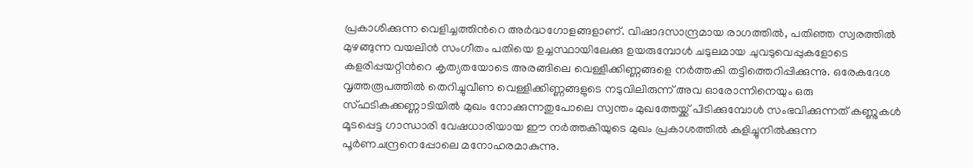പ്രകാശിക്കുന്ന വെളിച്ചത്തിന്‍റെ അര്‍ദ്ധഗോളങ്ങളാണ്. വിഷാദസാന്ദ്രമായ രാഗത്തില്‍, പതിഞ്ഞ സ്വരത്തില്‍ മുഴങ്ങുന്ന വയലിന്‍ സംഗീതം പതിയെ ഉച്ചസ്ഥായിലേക്കു ഉയരുമ്പോള്‍ ചടുലമായ ചുവടുവെപ്പുകളോടെ കളരിപ്പയറ്റിന്‍റെ കൃത്യതയോടെ അരങ്ങിലെ വെള്ളിക്കിണ്ണങ്ങളെ നര്‍ത്തകി തട്ടിത്തെറിപ്പിക്കുന്നു. ഒരേകദേശ വൃത്തരൂപത്തില്‍ തെറിച്ചുവീണ വെള്ളിക്കിണ്ണങ്ങളുടെ നടുവിലിരുന്ന് അവ ഓരോന്നിനെയും ഒരു സ്ഫടികക്കണ്ണാടിയില്‍ മുഖം നോക്കുന്നതുപോലെ സ്വന്തം മുഖത്തേയ്ക്ക് പിടിക്കുമ്പോള്‍ സംഭവിക്കുന്നത് കണ്ണുകള്‍ മൂടപ്പെട്ട ഗാന്ധാരി വേഷധാരിയായ ഈ നര്‍ത്തകിയുടെ മുഖം പ്രകാശത്തില്‍ കുളിച്ചുനില്‍ക്കുന്ന പൂര്‍ണചന്ദ്രനെപ്പോലെ മനോഹരമാകുന്നു.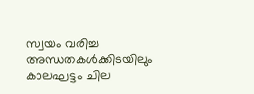സ്വയം വരിച്ച അന്ധതകള്‍ക്കിടയിലും കാലഘട്ടം ചില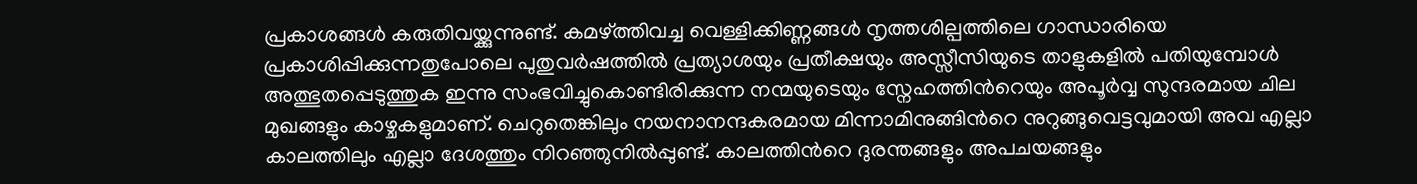പ്രകാശങ്ങള്‍ കരുതിവയ്ക്കുന്നുണ്ട്. കമഴ്ത്തിവച്ച വെള്ളിക്കിണ്ണങ്ങള്‍ നൃത്തശില്പത്തിലെ ഗാന്ധാരിയെ പ്രകാശിപ്പിക്കുന്നതുപോലെ പുതുവര്‍ഷത്തില്‍ പ്രത്യാശയും പ്രതീക്ഷയും അസ്സീസിയുടെ താളുകളില്‍ പതിയുമ്പോള്‍ അത്ഭുതപ്പെടുത്തുക ഇന്നു സംഭവിച്ചുകൊണ്ടിരിക്കുന്ന നന്മയുടെയും സ്നേഹത്തിന്‍റെയും അപൂര്‍വ്വ സുന്ദരമായ ചില മുഖങ്ങളും കാഴ്ചകളുമാണ്. ചെറുതെങ്കിലും നയനാനന്ദകരമായ മിന്നാമിനുങ്ങിന്‍റെ നുറുങ്ങുവെട്ടവുമായി അവ എല്ലാ കാലത്തിലും എല്ലാ ദേശത്തും നിറഞ്ഞുനില്‍പ്പുണ്ട്. കാലത്തിന്‍റെ ദുരന്തങ്ങളും അപചയങ്ങളും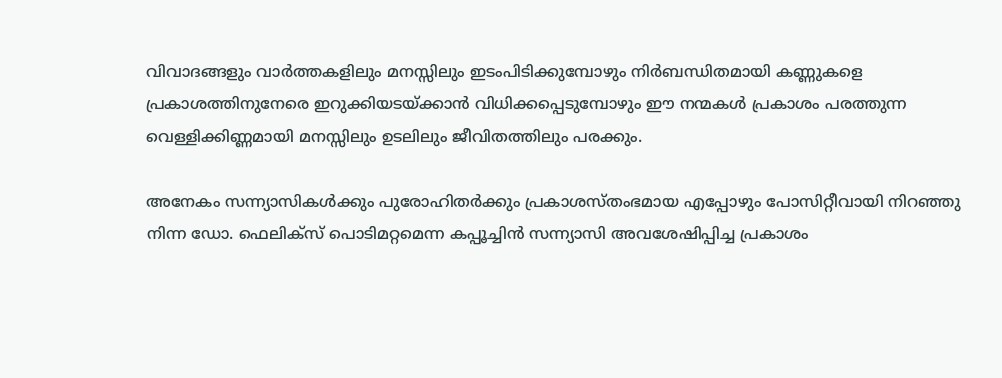വിവാദങ്ങളും വാര്‍ത്തകളിലും മനസ്സിലും ഇടംപിടിക്കുമ്പോഴും നിര്‍ബന്ധിതമായി കണ്ണുകളെ പ്രകാശത്തിനുനേരെ ഇറുക്കിയടയ്ക്കാന്‍ വിധിക്കപ്പെടുമ്പോഴും ഈ നന്മകള്‍ പ്രകാശം പരത്തുന്ന വെള്ളിക്കിണ്ണമായി മനസ്സിലും ഉടലിലും ജീവിതത്തിലും പരക്കും.

അനേകം സന്ന്യാസികള്‍ക്കും പുരോഹിതര്‍ക്കും പ്രകാശസ്തംഭമായ എപ്പോഴും പോസിറ്റീവായി നിറഞ്ഞു നിന്ന ഡോ. ഫെലിക്സ് പൊടിമറ്റമെന്ന കപ്പൂച്ചിന്‍ സന്ന്യാസി അവശേഷിപ്പിച്ച പ്രകാശം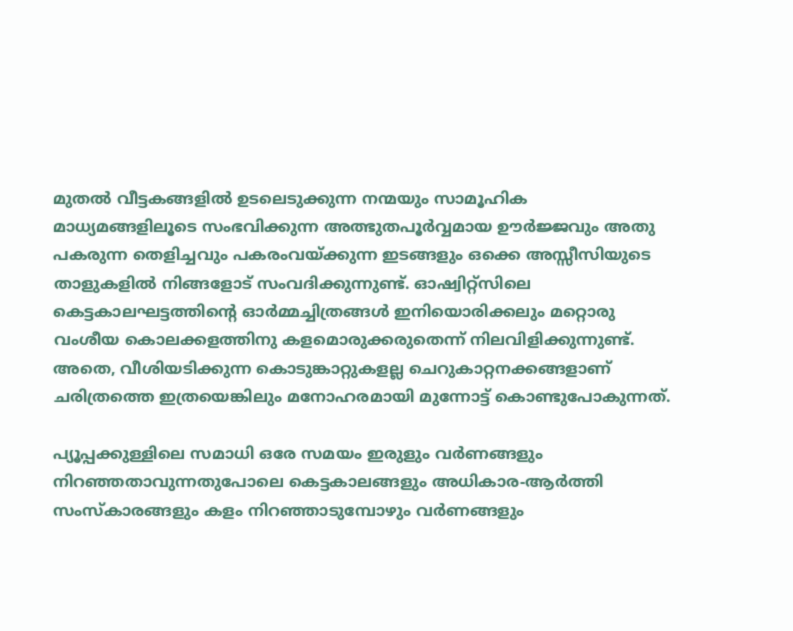മുതല്‍ വീട്ടകങ്ങളില്‍ ഉടലെടുക്കുന്ന നന്മയും സാമൂഹിക മാധ്യമങ്ങളിലൂടെ സംഭവിക്കുന്ന അത്ഭുതപൂര്‍വ്വമായ ഊര്‍ജ്ജവും അതു പകരുന്ന തെളിച്ചവും പകരംവയ്ക്കുന്ന ഇടങ്ങളും ഒക്കെ അസ്സീസിയുടെ താളുകളില്‍ നിങ്ങളോട് സംവദിക്കുന്നുണ്ട്. ഓഷ്വിറ്റ്സിലെ കെട്ടകാലഘട്ടത്തിന്‍റെ ഓര്‍മ്മച്ചിത്രങ്ങള്‍ ഇനിയൊരിക്കലും മറ്റൊരു വംശീയ കൊലക്കളത്തിനു കളമൊരുക്കരുതെന്ന് നിലവിളിക്കുന്നുണ്ട്. അതെ, വീശിയടിക്കുന്ന കൊടുങ്കാറ്റുകളല്ല ചെറുകാറ്റനക്കങ്ങളാണ് ചരിത്രത്തെ ഇത്രയെങ്കിലും മനോഹരമായി മുന്നോട്ട് കൊണ്ടുപോകുന്നത്.

പ്യൂപ്പക്കുള്ളിലെ സമാധി ഒരേ സമയം ഇരുളും വര്‍ണങ്ങളും നിറഞ്ഞതാവുന്നതുപോലെ കെട്ടകാലങ്ങളും അധികാര-ആര്‍ത്തി സംസ്കാരങ്ങളും കളം നിറഞ്ഞാടുമ്പോഴും വര്‍ണങ്ങളും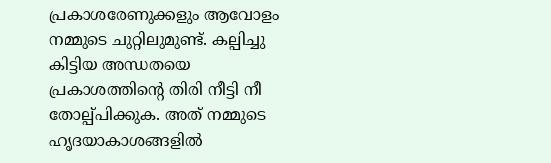പ്രകാശരേണുക്കളും ആവോളം നമ്മുടെ ചുറ്റിലുമുണ്ട്. കല്പിച്ചു കിട്ടിയ അന്ധതയെ പ്രകാശത്തിന്‍റെ തിരി നീട്ടി നീ തോല്പ്പിക്കുക. അത് നമ്മുടെ ഹൃദയാകാശങ്ങളില്‍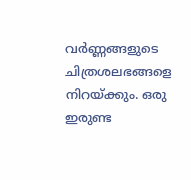വര്‍ണ്ണങ്ങളുടെ ചിത്രശലഭങ്ങളെ നിറയ്ക്കും. ഒരു ഇരുണ്ട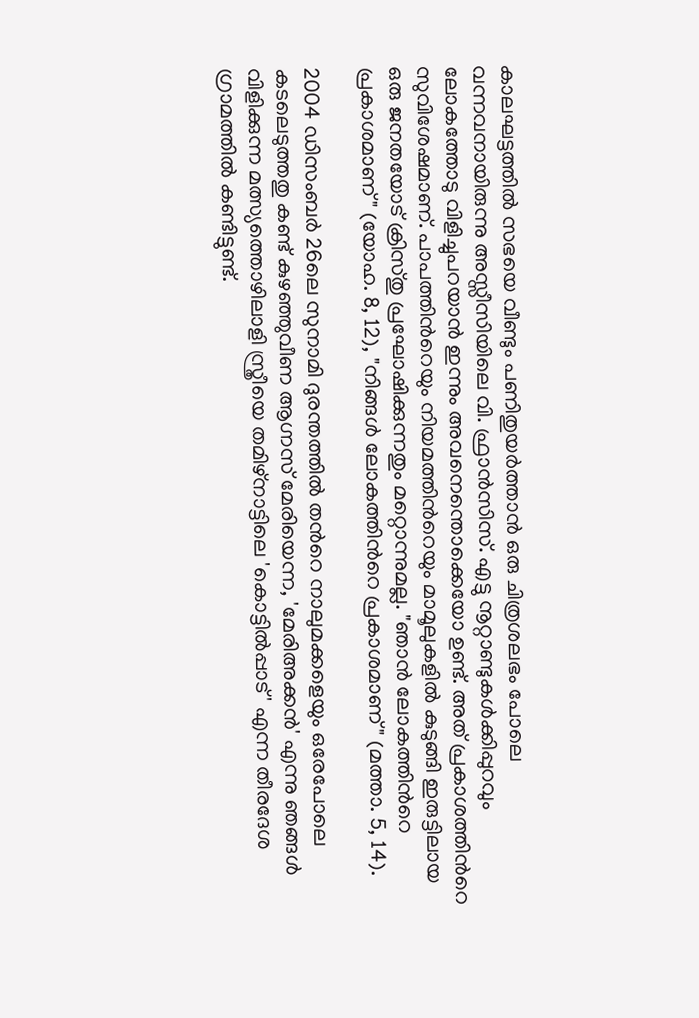കാലഘട്ടത്തില്‍ സഭയെ വീണ്ടും പണിതുയര്‍ത്താന്‍ ഒരു ചിത്രശലഭം പോലെ വന്നവനായിരുന്നു അസ്സീസിയിലെ വി. ഫ്രാന്‍സിസ്. എട്ടു നൂറ്റാണ്ടുകള്‍ക്കിപ്പുറവും ലോകത്തോടു വിളിച്ചുപറയാന്‍ ഇന്നും അവനെന്തൊക്കെയോ ഉണ്ട്. അത് പ്രകാശത്തിന്‍റെ സുവിശേഷമാണ്. പാപത്തിന്‍റെയും നിയമത്തിന്‍റെയും മാമൂലുകളില്‍ കുടുങ്ങി ഇരുട്ടിലായ ഒരു ജനതയോട് ക്രിസ്തു പ്രഘോഷിക്കുന്നതും മറ്റൊന്നുമല്ല. "ഞാന്‍ ലോകത്തിന്‍റെ പ്രകാശമാണ്" (യോഹ. 8, 12), "നിങ്ങള്‍ ലോകത്തിന്‍റെ പ്രകാശമാണ്" (മത്താ. 5, 14).

2004 ഡിസംബര്‍ 26ലെ സുനാമി ദുരന്തത്തില്‍ തന്‍റെ നാലുമക്കളെയും ഒരേപോലെ കടലെടുത്തതു കണ്ട് കുഴഞ്ഞുവീണ ആഗ്നസ് മേരിയെന്ന, 'മേരിഅക്കന്‍' എന്നു ഞങ്ങള്‍ വിളിക്കുന്ന മത്സ്യത്തൊഴിലാളി സ്ത്രീയെ തമിഴ്നാട്ടിലെ 'കൊട്ടില്‍പ്പാട്' എന്ന തീരദേശ ഗ്രാമത്തില്‍ കണ്ടിട്ടുണ്ട്.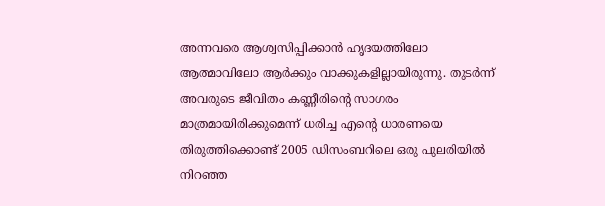അന്നവരെ ആശ്വസിപ്പിക്കാന്‍ ഹൃദയത്തിലോ ആത്മാവിലോ ആര്‍ക്കും വാക്കുകളില്ലായിരുന്നു. തുടര്‍ന്ന് അവരുടെ ജീവിതം കണ്ണീരിന്‍റെ സാഗരം മാത്രമായിരിക്കുമെന്ന് ധരിച്ച എന്‍റെ ധാരണയെ തിരുത്തിക്കൊണ്ട് 2005 ഡിസംബറിലെ ഒരു പുലരിയില്‍ നിറഞ്ഞ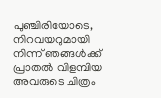പുഞ്ചിരിയോടെ, നിറവയറുമായി നിന്ന് ഞങ്ങള്‍ക്ക് പ്രാതല്‍ വിളമ്പിയ അവരുടെ ചിത്രം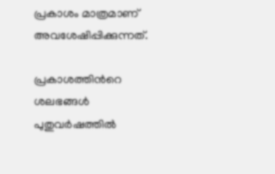പ്രകാശം മാത്രമാണ് അവശേഷിപ്പിക്കുന്നത്.

പ്രകാശത്തിന്‍റെ ശലഭങ്ങള്‍ പുതുവര്‍ഷത്തില്‍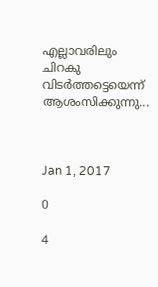എല്ലാവരിലും ചിറകു വിടര്‍ത്തട്ടെയെന്ന് ആശംസിക്കുന്നു...



Jan 1, 2017

0

4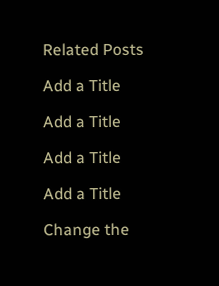Related Posts

Add a Title

Add a Title

Add a Title

Add a Title

Change the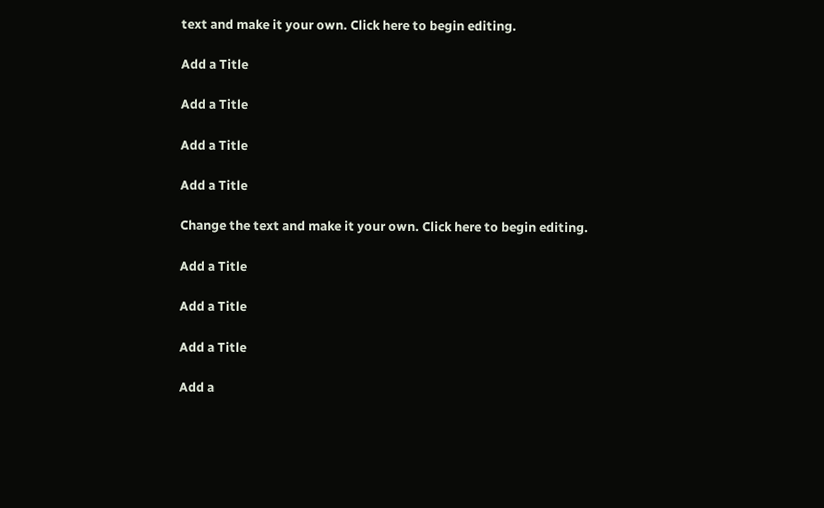text and make it your own. Click here to begin editing.

Add a Title

Add a Title

Add a Title

Add a Title

Change the text and make it your own. Click here to begin editing.

Add a Title

Add a Title

Add a Title

Add a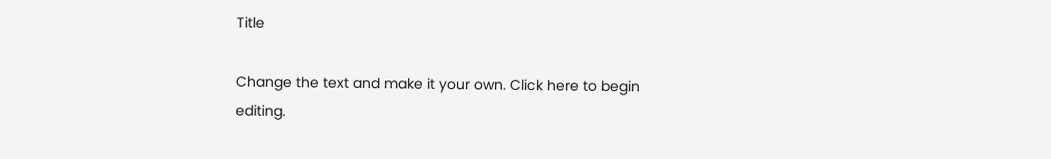Title

Change the text and make it your own. Click here to begin editing.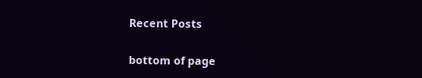Recent Posts

bottom of page